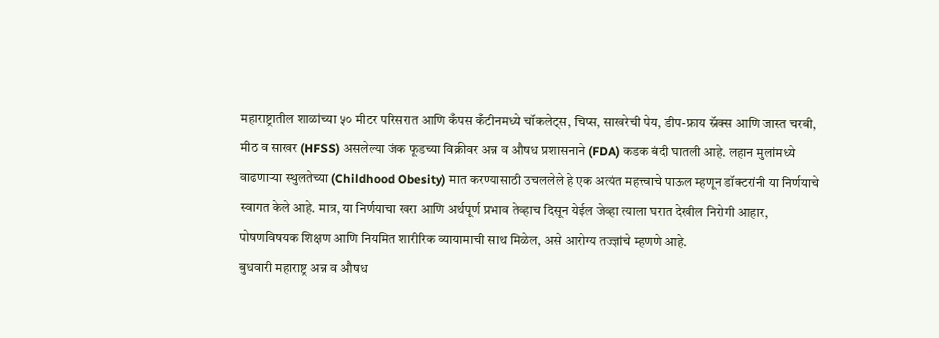महाराष्ट्रातील शाळांच्या ५० मीटर परिसरात आणि कँपस कँटीनमध्ये चॉकलेट्स, चिप्स, साखरेची पेय, डीप-फ्राय स्नॅक्स आणि जास्त चरबी, मीठ व साखर (HFSS) असलेल्या जंक फूडच्या विक्रीवर अन्न व औषध प्रशासनाने (FDA) कडक बंदी घातली आहे. लहान मुलांमध्ये वाढणाऱ्या स्थुलतेच्या (Childhood Obesity) मात करण्यासाठी उचललेले हे एक अत्यंत महत्त्वाचे पाऊल म्हणून डॉक्टरांनी या निर्णयाचे स्वागत केले आहे. मात्र, या निर्णयाचा खरा आणि अर्थपूर्ण प्रभाव तेव्हाच दिसून येईल जेव्हा त्याला घरात देखील निरोगी आहार, पोषणविषयक शिक्षण आणि नियमित शारीरिक व्यायामाची साथ मिळेल, असे आरोग्य तज्ज्ञांचे म्हणणे आहे.
बुधवारी महाराष्ट्र अन्न व औषध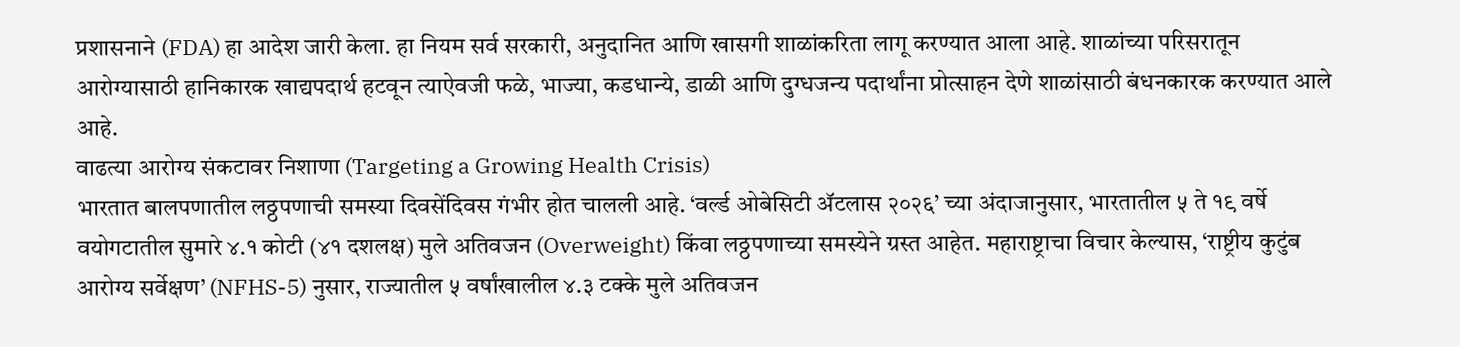प्रशासनाने (FDA) हा आदेश जारी केला. हा नियम सर्व सरकारी, अनुदानित आणि खासगी शाळांकरिता लागू करण्यात आला आहे. शाळांच्या परिसरातून आरोग्यासाठी हानिकारक खाद्यपदार्थ हटवून त्याऐवजी फळे, भाज्या, कडधान्ये, डाळी आणि दुग्धजन्य पदार्थांना प्रोत्साहन देणे शाळांसाठी बंधनकारक करण्यात आले आहे.
वाढत्या आरोग्य संकटावर निशाणा (Targeting a Growing Health Crisis)
भारतात बालपणातील लठ्ठपणाची समस्या दिवसेंदिवस गंभीर होत चालली आहे. ‘वर्ल्ड ओबेसिटी ॲटलास २०२६’ च्या अंदाजानुसार, भारतातील ५ ते १९ वर्षे वयोगटातील सुमारे ४.१ कोटी (४१ दशलक्ष) मुले अतिवजन (Overweight) किंवा लठ्ठपणाच्या समस्येने ग्रस्त आहेत. महाराष्ट्राचा विचार केल्यास, ‘राष्ट्रीय कुटुंब आरोग्य सर्वेक्षण’ (NFHS-5) नुसार, राज्यातील ५ वर्षांखालील ४.३ टक्के मुले अतिवजन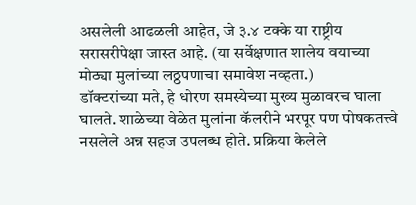असलेली आढळली आहेत, जे ३.४ टक्के या राष्ट्रीय सरासरीपेक्षा जास्त आहे. (या सर्वेक्षणात शालेय वयाच्या मोठ्या मुलांच्या लठ्ठपणाचा समावेश नव्हता.)
डॉक्टरांच्या मते, हे धोरण समस्येच्या मुख्य मुळावरच घाला घालते. शाळेच्या वेळेत मुलांना कॅलरीने भरपूर पण पोषकतत्त्वे नसलेले अन्न सहज उपलब्ध होते. प्रक्रिया केलेले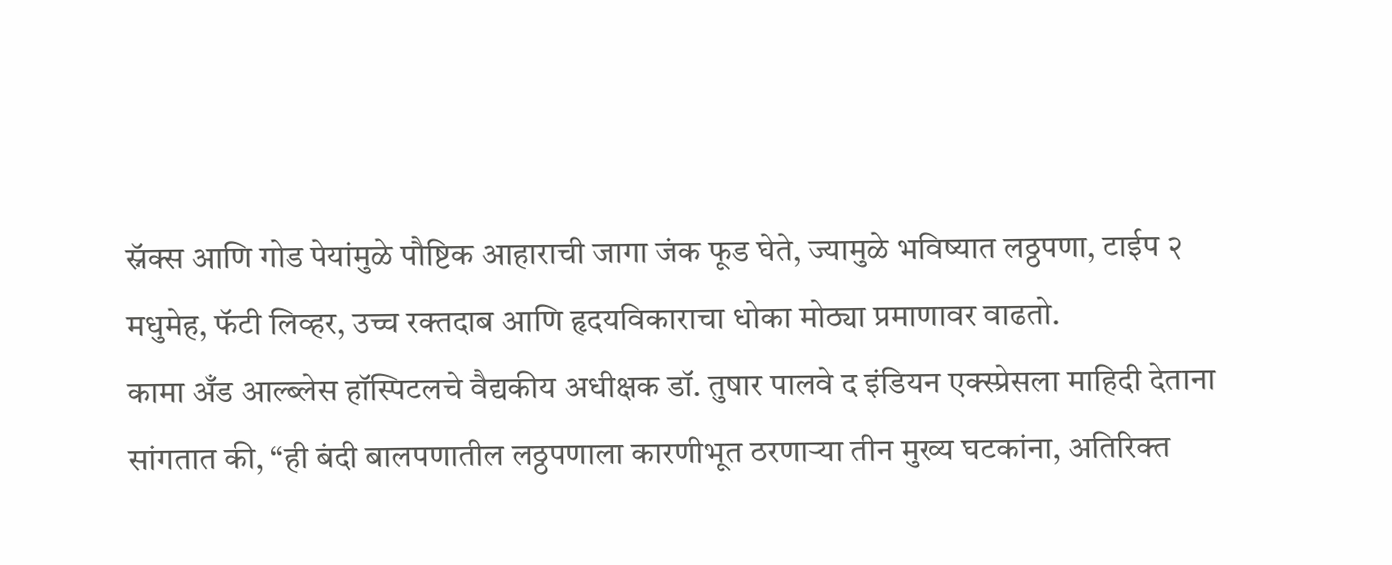स्नॅक्स आणि गोड पेयांमुळे पौष्टिक आहाराची जागा जंक फूड घेते, ज्यामुळे भविष्यात लठ्ठपणा, टाईप २ मधुमेह, फॅटी लिव्हर, उच्च रक्तदाब आणि हृदयविकाराचा धोका मोठ्या प्रमाणावर वाढतो.
कामा अँड आल्ब्लेस हॉस्पिटलचे वैद्यकीय अधीक्षक डॉ. तुषार पालवे द इंडियन एक्स्प्रेसला माहिदी देताना सांगतात की, “ही बंदी बालपणातील लठ्ठपणाला कारणीभूत ठरणाऱ्या तीन मुख्य घटकांना, अतिरिक्त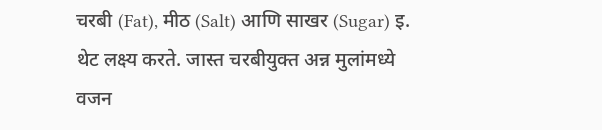चरबी (Fat), मीठ (Salt) आणि साखर (Sugar) इ. थेट लक्ष्य करते. जास्त चरबीयुक्त अन्न मुलांमध्ये वजन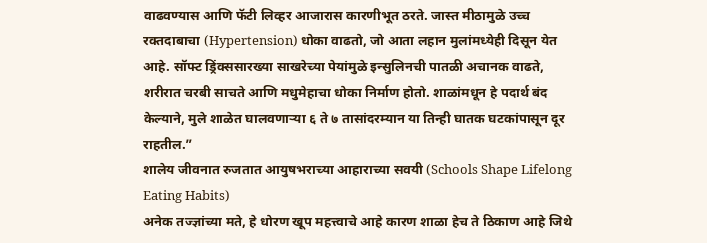वाढवण्यास आणि फॅटी लिव्हर आजारास कारणीभूत ठरते. जास्त मीठामुळे उच्च रक्तदाबाचा (Hypertension) धोका वाढतो, जो आता लहान मुलांमध्येही दिसून येत आहे. सॉफ्ट ड्रिंक्ससारख्या साखरेच्या पेयांमुळे इन्सुलिनची पातळी अचानक वाढते, शरीरात चरबी साचते आणि मधुमेहाचा धोका निर्माण होतो. शाळांमधून हे पदार्थ बंद केल्याने, मुले शाळेत घालवणाऱ्या ६ ते ७ तासांदरम्यान या तिन्ही घातक घटकांपासून दूर राहतील.”
शालेय जीवनात रुजतात आयुषभराच्या आहाराच्या सवयी (Schools Shape Lifelong Eating Habits)
अनेक तज्ज्ञांच्या मते, हे धोरण खूप महत्त्वाचे आहे कारण शाळा हेच ते ठिकाण आहे जिथे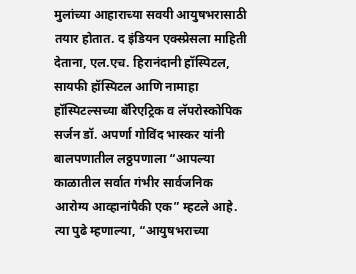मुलांच्या आहाराच्या सवयी आयुषभरासाठी तयार होतात. द इंडियन एक्स्प्रेसला माहिती देताना, एल.एच. हिरानंदानी हॉस्पिटल, सायफी हॉस्पिटल आणि नामाहा हॉस्पिटल्सच्या बॅरिएट्रिक व लॅपरोस्कोपिक सर्जन डॉ. अपर्णा गोविंद भास्कर यांनी बालपणातील लठ्ठपणाला “आपल्या काळातील सर्वात गंभीर सार्वजनिक आरोग्य आव्हानांपैकी एक” म्हटले आहे.
त्या पुढे म्हणाल्या, “आयुषभराच्या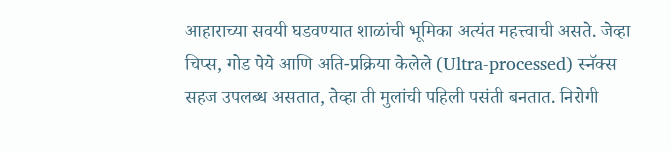आहाराच्या सवयी घडवण्यात शाळांची भूमिका अत्यंत महत्त्वाची असते. जेव्हा चिप्स, गोड पेये आणि अति-प्रक्रिया केलेले (Ultra-processed) स्नॅक्स सहज उपलब्ध असतात, तेव्हा ती मुलांची पहिली पसंती बनतात. निरोगी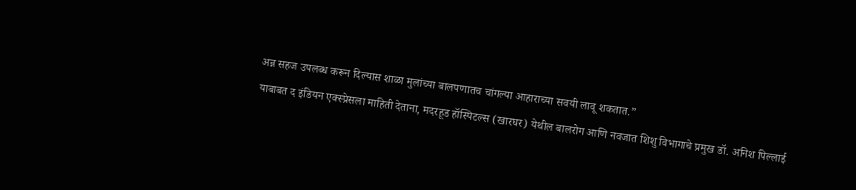अन्न सहज उपलब्ध करून दिल्यास शाळा मुलांच्या बालपणातच चांगल्या आहाराच्या सवयी लावू शकतात.”
याबाबत द इंडियन एक्स्प्रेसला माहिती देताना, मदरहूड हॉस्पिटल्स (खारघर) येथील बालरोग आणि नवजात शिशु विभागाचे प्रमुख डॉ. अनिश पिल्लाई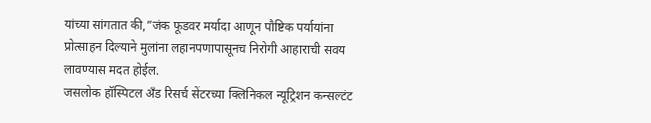यांच्या सांगतात की,”जंक फूडवर मर्यादा आणून पौष्टिक पर्यायांना प्रोत्साहन दिल्याने मुलांना लहानपणापासूनच निरोगी आहाराची सवय लावण्यास मदत होईल.
जसलोक हॉस्पिटल अँड रिसर्च सेंटरच्या क्लिनिकल न्यूट्रिशन कन्सल्टंट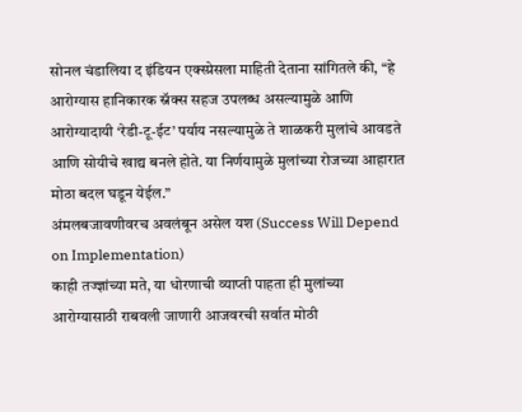सोनल चंडालिया द इंडियन एक्स्प्रेसला माहिती देताना सांगितले की, “हे आरोग्यास हानिकारक स्नॅक्स सहज उपलब्ध असल्यामुळे आणि आरोग्यादायी ‘रेडी-टू-ईट’ पर्याय नसल्यामुळे ते शाळकरी मुलांचे आवडते आणि सोयीचे खाद्य बनले होते. या निर्णयामुळे मुलांच्या रोजच्या आहारात मोठा बदल घडून येईल.”
अंमलबजावणीवरच अवलंबून असेल यश (Success Will Depend on Implementation)
काही तज्ज्ञांच्या मते, या धोरणाची व्याप्ती पाहता ही मुलांच्या आरोग्यासाठी राबवली जाणारी आजवरची सर्वात मोठी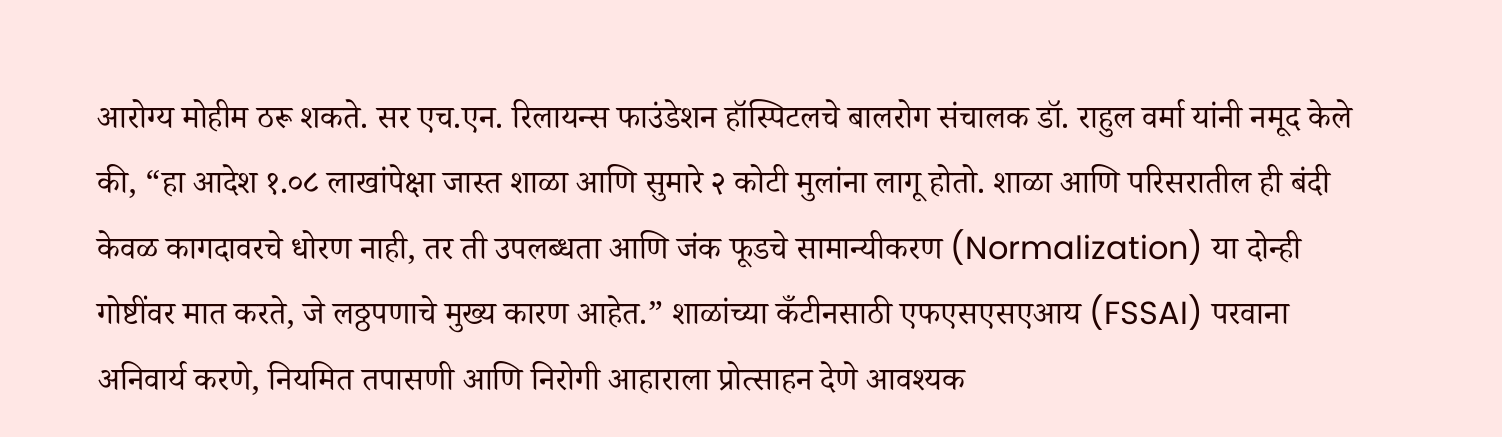आरोग्य मोहीम ठरू शकते. सर एच.एन. रिलायन्स फाउंडेशन हॉस्पिटलचे बालरोग संचालक डॉ. राहुल वर्मा यांनी नमूद केले की, “हा आदेश १.०८ लाखांपेक्षा जास्त शाळा आणि सुमारे २ कोटी मुलांना लागू होतो. शाळा आणि परिसरातील ही बंदी केवळ कागदावरचे धोरण नाही, तर ती उपलब्धता आणि जंक फूडचे सामान्यीकरण (Normalization) या दोन्ही गोष्टींवर मात करते, जे लठ्ठपणाचे मुख्य कारण आहेत.” शाळांच्या कँटीनसाठी एफएसएसएआय (FSSAI) परवाना अनिवार्य करणे, नियमित तपासणी आणि निरोगी आहाराला प्रोत्साहन देणे आवश्यक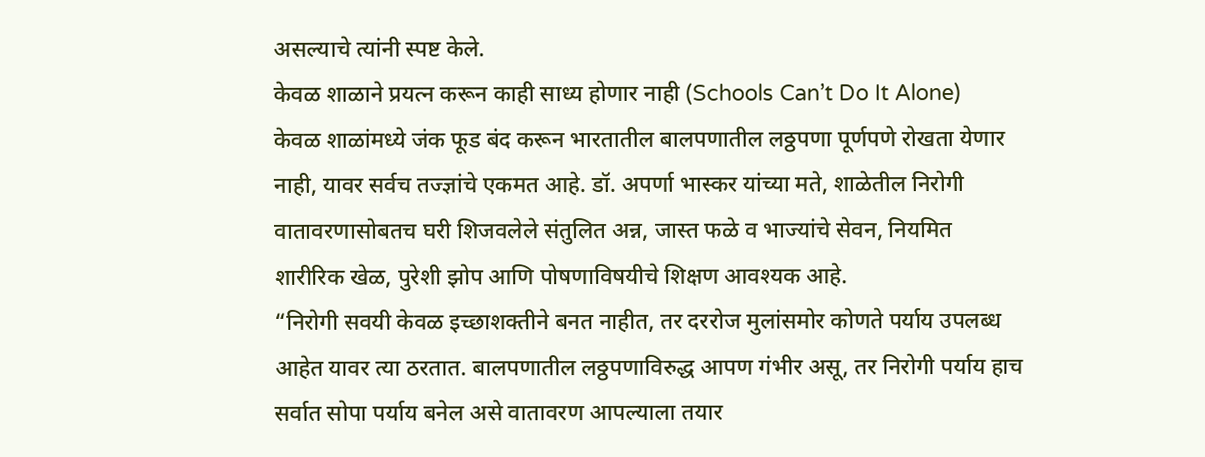असल्याचे त्यांनी स्पष्ट केले.
केवळ शाळाने प्रयत्न करून काही साध्य होणार नाही (Schools Can’t Do It Alone)
केवळ शाळांमध्ये जंक फूड बंद करून भारतातील बालपणातील लठ्ठपणा पूर्णपणे रोखता येणार नाही, यावर सर्वच तज्ज्ञांचे एकमत आहे. डॉ. अपर्णा भास्कर यांच्या मते, शाळेतील निरोगी वातावरणासोबतच घरी शिजवलेले संतुलित अन्न, जास्त फळे व भाज्यांचे सेवन, नियमित शारीरिक खेळ, पुरेशी झोप आणि पोषणाविषयीचे शिक्षण आवश्यक आहे.
“निरोगी सवयी केवळ इच्छाशक्तीने बनत नाहीत, तर दररोज मुलांसमोर कोणते पर्याय उपलब्ध आहेत यावर त्या ठरतात. बालपणातील लठ्ठपणाविरुद्ध आपण गंभीर असू, तर निरोगी पर्याय हाच सर्वात सोपा पर्याय बनेल असे वातावरण आपल्याला तयार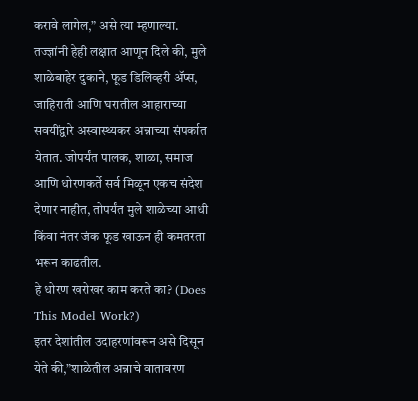करावे लागेल,” असे त्या म्हणाल्या.
तज्ज्ञांनी हेही लक्षात आणून दिले की, मुले शाळेबाहेर दुकाने, फूड डिलिव्हरी ॲप्स, जाहिराती आणि घरातील आहाराच्या सवयींद्वारे अस्वास्थ्यकर अन्नाच्या संपर्कात येतात. जोपर्यंत पालक, शाळा, समाज आणि धोरणकर्ते सर्व मिळून एकच संदेश देणार नाहीत, तोपर्यंत मुले शाळेच्या आधी किंवा नंतर जंक फूड खाऊन ही कमतरता भरून काढतील.
हे धोरण खरोखर काम करते का? (Does This Model Work?)
इतर देशांतील उदाहरणांवरून असे दिसून येते की,”शाळेतील अन्नाचे वातावरण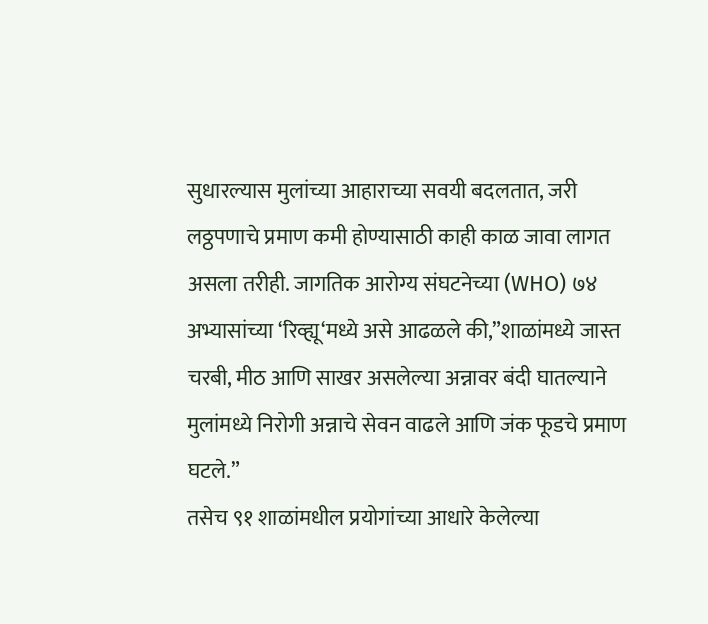सुधारल्यास मुलांच्या आहाराच्या सवयी बदलतात, जरी लठ्ठपणाचे प्रमाण कमी होण्यासाठी काही काळ जावा लागत असला तरीही. जागतिक आरोग्य संघटनेच्या (WHO) ७४ अभ्यासांच्या ‘रिव्ह्यू‘मध्ये असे आढळले की,”शाळांमध्ये जास्त चरबी, मीठ आणि साखर असलेल्या अन्नावर बंदी घातल्याने मुलांमध्ये निरोगी अन्नाचे सेवन वाढले आणि जंक फूडचे प्रमाण घटले.”
तसेच ९१ शाळांमधील प्रयोगांच्या आधारे केलेल्या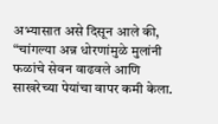अभ्यासात असे दिसून आले की, “चांगल्या अन्न धोरणांमुळे मुलांनी फळांचे सेवन वाढवले आणि साखरेच्या पेयांचा वापर कमी केला.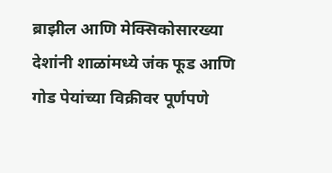ब्राझील आणि मेक्सिकोसारख्या देशांनी शाळांमध्ये जंक फूड आणि गोड पेयांच्या विक्रीवर पूर्णपणे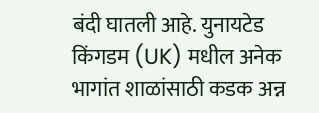बंदी घातली आहे. युनायटेड किंगडम (UK) मधील अनेक भागांत शाळांसाठी कडक अन्न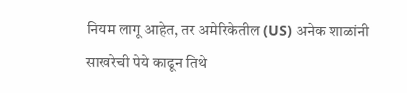नियम लागू आहेत, तर अमेरिकेतील (US) अनेक शाळांनी साखरेची पेये काढून तिथे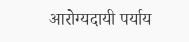आरोग्यदायी पर्याय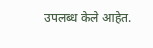उपलब्ध केले आहेत.